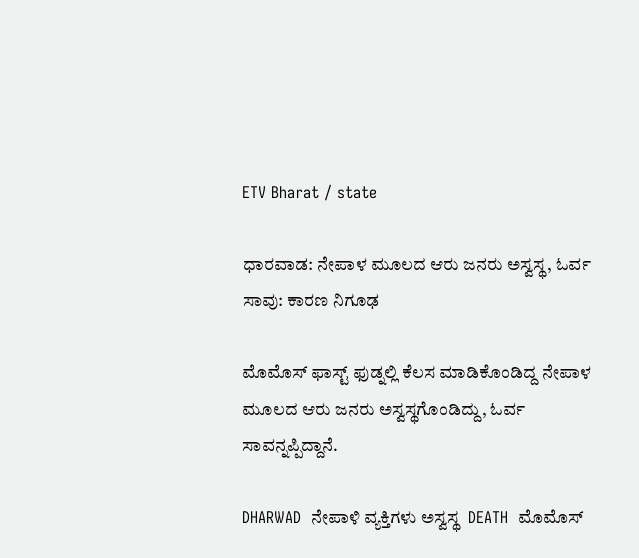ETV Bharat / state

ಧಾರವಾಡ: ನೇಪಾಳ ಮೂಲದ ಆರು ಜನರು ಅಸ್ವಸ್ಥ, ಓರ್ವ ಸಾವು: ಕಾರಣ ನಿಗೂಢ

ಮೊಮೊಸ್ ಫಾಸ್ಟ್ ಫುಡ್ನಲ್ಲಿ ಕೆಲಸ ಮಾಡಿಕೊಂಡಿದ್ದ ನೇಪಾಳ ಮೂಲದ ಆರು ಜನರು ಅಸ್ವಸ್ಥಗೊಂಡಿದ್ದು, ಓರ್ವ ಸಾವನ್ನಪ್ಪಿದ್ದಾನೆ.

DHARWAD  ನೇಪಾಳಿ ವ್ಯಕ್ತಿಗಳು ಅಸ್ವಸ್ಥ  DEATH  ಮೊಮೊಸ್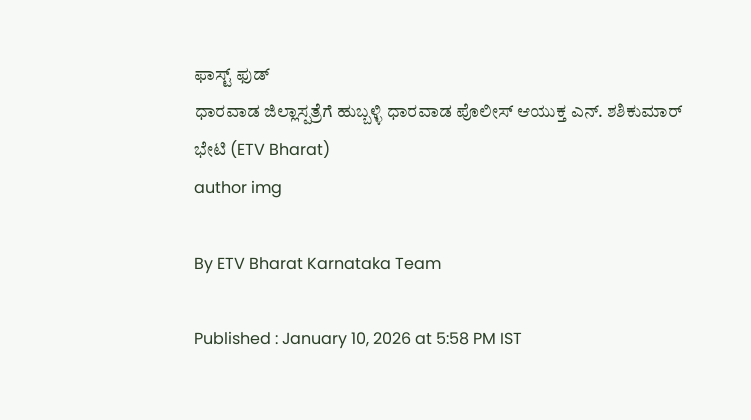ಫಾಸ್ಟ್ ಫುಡ್
ಧಾರವಾಡ ಜಿಲ್ಲಾಸ್ಪತ್ರೆಗೆ ಹುಬ್ಬಳ್ಳಿ ಧಾರವಾಡ ಪೊಲೀಸ್ ಆಯುಕ್ತ ಎನ್. ಶಶಿಕುಮಾರ್ ಭೇಟಿ (ETV Bharat)
author img

By ETV Bharat Karnataka Team

Published : January 10, 2026 at 5:58 PM IST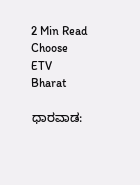2 Min Read
Choose ETV Bharat

ಧಾರವಾಡ: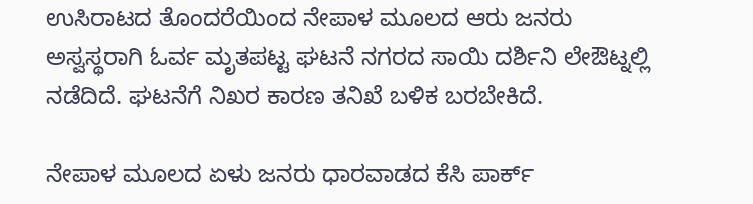ಉಸಿರಾಟದ ತೊಂದರೆಯಿಂದ ನೇಪಾಳ ಮೂಲದ ಆರು ಜನರು ಅಸ್ವಸ್ಥರಾಗಿ ಓರ್ವ ಮೃತಪಟ್ಟ ಘಟನೆ ನಗರದ ಸಾಯಿ ದರ್ಶಿನಿ ಲೇಔಟ್ನಲ್ಲಿ ನಡೆದಿದೆ. ಘಟನೆಗೆ ನಿಖರ ಕಾರಣ ತನಿಖೆ ಬಳಿಕ ಬರಬೇಕಿದೆ.

ನೇಪಾಳ ಮೂಲದ ಏಳು ಜನರು ಧಾರವಾಡದ ಕೆಸಿ ಪಾರ್ಕ್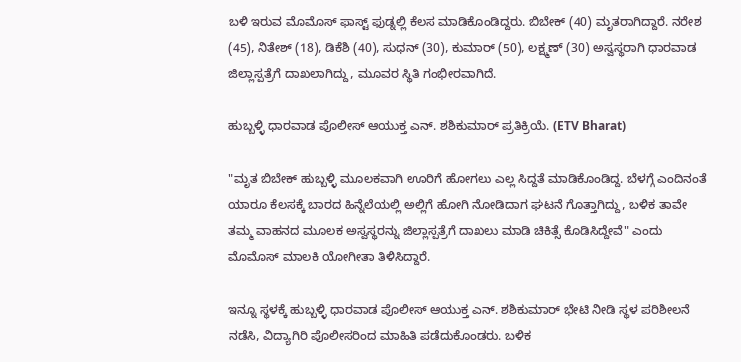ಬಳಿ ಇರುವ ಮೊಮೊಸ್ ಫಾಸ್ಟ್ ಫುಡ್ನಲ್ಲಿ ಕೆಲಸ ಮಾಡಿಕೊಂಡಿದ್ದರು. ಬಿಬೇಕ್ (40) ಮೃತರಾಗಿದ್ದಾರೆ. ನರೇಶ (45), ನಿತೇಶ್ (18), ಡಿಕೆಶಿ (40), ಸುಧನ್ (30), ಕುಮಾರ್ (50), ಲಕ್ಷ್ಮಣ್ (30) ಅಸ್ವಸ್ಥರಾಗಿ ಧಾರವಾಡ ಜಿಲ್ಲಾಸ್ಪತ್ರೆಗೆ ದಾಖಲಾಗಿದ್ದು, ಮೂವರ ಸ್ಥಿತಿ ಗಂಭೀರವಾಗಿದೆ.

ಹುಬ್ಬಳ್ಳಿ ಧಾರವಾಡ ಪೊಲೀಸ್ ಆಯುಕ್ತ ಎನ್. ಶಶಿಕುಮಾರ್ ಪ್ರತಿಕ್ರಿಯೆ. (ETV Bharat)

"ಮೃತ ಬಿಬೇಕ್ ಹುಬ್ಬಳ್ಳಿ ಮೂಲಕವಾಗಿ ಊರಿಗೆ ಹೋಗಲು ಎಲ್ಲ ಸಿದ್ದತೆ ಮಾಡಿಕೊಂಡಿದ್ದ. ಬೆಳಗ್ಗೆ ಎಂದಿನಂತೆ ಯಾರೂ ಕೆಲಸಕ್ಕೆ ಬಾರದ ಹಿನ್ನೆಲೆಯಲ್ಲಿ ಅಲ್ಲಿಗೆ ಹೋಗಿ ನೋಡಿದಾಗ ಘಟನೆ ಗೊತ್ತಾಗಿದ್ದು, ಬಳಿಕ ತಾವೇ ತಮ್ಮ ವಾಹನದ ಮೂಲಕ ಅಸ್ವಸ್ಥರನ್ನು ಜಿಲ್ಲಾಸ್ಪತ್ರೆಗೆ ದಾಖಲು ಮಾಡಿ ಚಿಕಿತ್ಸೆ ಕೊಡಿಸಿದ್ದೇವೆ" ಎಂದು ಮೊಮೊಸ್ ಮಾಲಕಿ ಯೋಗೀತಾ ತಿಳಿಸಿದ್ದಾರೆ.

ಇನ್ನೂ ಸ್ಥಳಕ್ಕೆ ಹುಬ್ಬಳ್ಳಿ ಧಾರವಾಡ ಪೊಲೀಸ್ ಆಯುಕ್ತ ಎನ್. ಶಶಿಕುಮಾರ್ ಭೇಟಿ ನೀಡಿ ಸ್ಥಳ ಪರಿಶೀಲನೆ ನಡೆಸಿ, ವಿದ್ಯಾಗಿರಿ ಪೊಲೀಸರಿಂದ ಮಾಹಿತಿ ಪಡೆದುಕೊಂಡರು. ಬಳಿಕ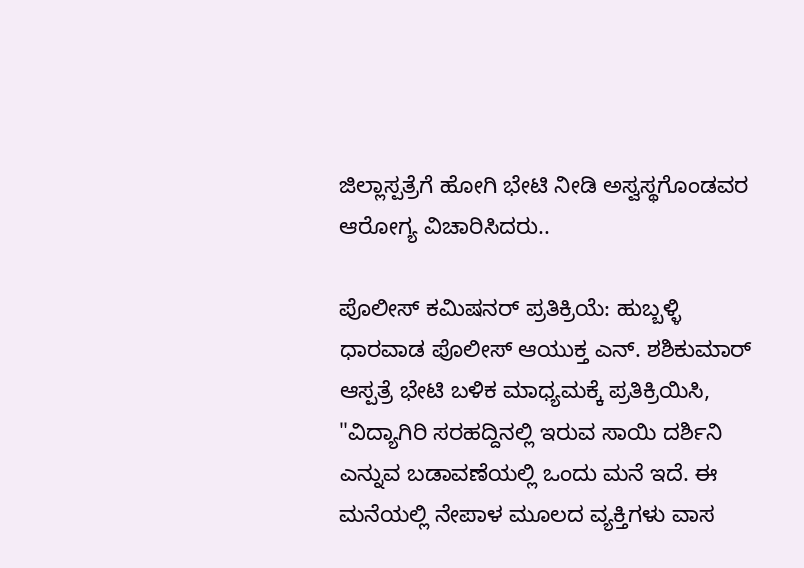ಜಿಲ್ಲಾಸ್ಪತ್ರೆಗೆ ಹೋಗಿ ಭೇಟಿ ನೀಡಿ ಅಸ್ವಸ್ಥಗೊಂಡವರ ಆರೋಗ್ಯ ವಿಚಾರಿಸಿದರು..

ಪೊಲೀಸ್ ಕಮಿಷನರ್ ಪ್ರತಿಕ್ರಿಯೆ: ಹುಬ್ಬಳ್ಳಿ ಧಾರವಾಡ ಪೊಲೀಸ್ ಆಯುಕ್ತ ಎನ್. ಶಶಿಕುಮಾರ್ ಆಸ್ಪತ್ರೆ ಭೇಟಿ ಬಳಿಕ ಮಾಧ್ಯಮಕ್ಕೆ ಪ್ರತಿಕ್ರಿಯಿಸಿ, "ವಿದ್ಯಾಗಿರಿ ಸರಹದ್ದಿನಲ್ಲಿ ಇರುವ ಸಾಯಿ ದರ್ಶಿನಿ ಎನ್ನುವ ಬಡಾವಣೆಯಲ್ಲಿ ಒಂದು ಮನೆ ಇದೆ. ಈ ಮನೆಯಲ್ಲಿ ನೇಪಾಳ ಮೂಲದ ವ್ಯಕ್ತಿಗಳು ವಾಸ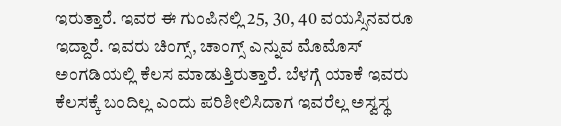ಇರುತ್ತಾರೆ. ಇವರ ಈ ಗುಂಪಿನಲ್ಲಿ 25, 30, 40 ವಯಸ್ಸಿನವರೂ ಇದ್ದಾರೆ. ಇವರು ಚಿಂಗ್ಸ್, ಚಾಂಗ್ಸ್ ಎನ್ನುವ ಮೊಮೊಸ್ ಅಂಗಡಿಯಲ್ಲಿ ಕೆಲಸ ಮಾಡುತ್ತಿರುತ್ತಾರೆ. ಬೆಳಗ್ಗೆ ಯಾಕೆ ಇವರು ಕೆಲಸಕ್ಕೆ ಬಂದಿಲ್ಲ ಎಂದು ಪರಿಶೀಲಿಸಿದಾಗ ಇವರೆಲ್ಲ ಅಸ್ವಸ್ಥ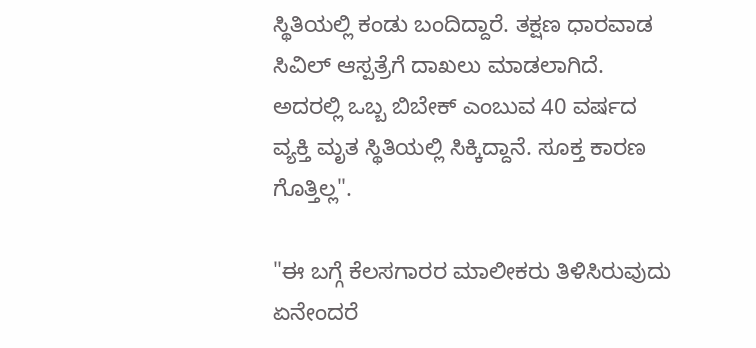ಸ್ಥಿತಿಯಲ್ಲಿ ಕಂಡು ಬಂದಿದ್ದಾರೆ. ತಕ್ಷಣ ಧಾರವಾಡ ಸಿವಿಲ್ ಆಸ್ಪತ್ರೆಗೆ ದಾಖಲು ಮಾಡಲಾಗಿದೆ. ಅದರಲ್ಲಿ ಒಬ್ಬ ಬಿಬೇಕ್ ಎಂಬುವ 40 ವರ್ಷದ ವ್ಯಕ್ತಿ ಮೃತ ಸ್ಥಿತಿಯಲ್ಲಿ ಸಿಕ್ಕಿದ್ದಾನೆ. ಸೂಕ್ತ ಕಾರಣ ಗೊತ್ತಿಲ್ಲ".

"ಈ ಬಗ್ಗೆ ಕೆಲಸಗಾರರ ಮಾಲೀಕರು ತಿಳಿಸಿರುವುದು ಏನೇಂದರೆ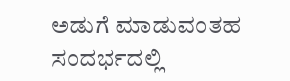ಅಡುಗೆ ಮಾಡುವಂತಹ ಸಂದರ್ಭದಲ್ಲಿ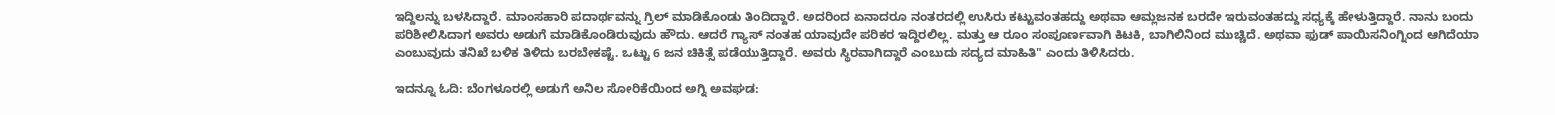ಇದ್ದಿಲನ್ನು ಬಳಸಿದ್ದಾರೆ. ಮಾಂಸಹಾರಿ ಪದಾರ್ಥವನ್ನು ಗ್ರಿಲ್ ಮಾಡಿಕೊಂಡು ತಿಂದಿದ್ದಾರೆ. ಅದರಿಂದ ಏನಾದರೂ ನಂತರದಲ್ಲಿ ಉಸಿರು ಕಟ್ಟುವಂತಹದ್ದು ಅಥವಾ ಆಮ್ಲಜನಕ ಬರದೇ ಇರುವಂತಹದ್ದು ಸಧ್ಯಕ್ಕೆ ಹೇಳುತ್ತಿದ್ದಾರೆ. ನಾನು ಬಂದು ಪರಿಶೀಲಿಸಿದಾಗ ಅವರು ಅಡುಗೆ ಮಾಡಿಕೊಂಡಿರುವುದು ಹೌದು. ಆದರೆ ಗ್ಯಾಸ್ ನಂತಹ ಯಾವುದೇ ಪರಿಕರ ಇದ್ದಿರಲಿಲ್ಲ. ಮತ್ತು ಆ ರೂಂ ಸಂಪೂರ್ಣವಾಗಿ ಕಿಟಕಿ, ಬಾಗಿಲಿನಿಂದ ಮುಚ್ಚಿದೆ. ಅಥವಾ ಫುಡ್ ಪಾಯಿಸನಿಂಗ್ನಿಂದ ಆಗಿದೆಯಾ ಎಂಬುವುದು ತನಿಖೆ ಬಳಿಕ ತಿಳಿದು ಬರಬೇಕಷ್ಟೆ. ಒಟ್ಟು 6 ಜನ ಚಿಕಿತ್ಸೆ ಪಡೆಯುತ್ತಿದ್ದಾರೆ. ಅವರು ಸ್ಥಿರವಾಗಿದ್ದಾರೆ ಎಂಬುದು ಸದ್ಯದ ಮಾಹಿತಿ" ಎಂದು ತಿಳಿಸಿದರು.

ಇದನ್ನೂ ಓದಿ: ಬೆಂಗಳೂರಲ್ಲಿ ಅಡುಗೆ ಅನಿಲ ಸೋರಿಕೆಯಿಂದ ಅಗ್ನಿ ಅವಘಡ: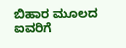ಬಿಹಾರ ಮೂಲದ ಐವರಿಗೆ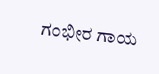ಗಂಭೀರ ಗಾಯ